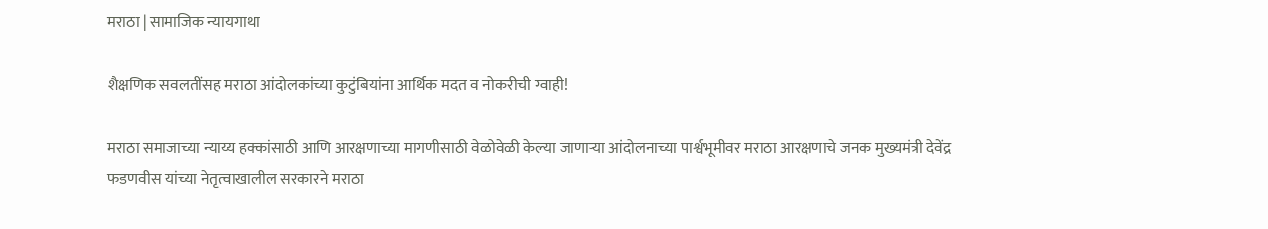मराठा | सामाजिक न्यायगाथा

शैक्षणिक सवलतींसह मराठा आंदोलकांच्या कुटुंबियांना आर्थिक मदत व नोकरीची ग्वाही!

मराठा समाजाच्या न्याय्य हक्कांसाठी आणि आरक्षणाच्या मागणीसाठी वेळोवेळी केल्या जाणाऱ्या आंदोलनाच्या पार्श्वभूमीवर मराठा आरक्षणाचे जनक मुख्यमंत्री देवेंद्र फडणवीस यांच्या नेतृत्वाखालील सरकारने मराठा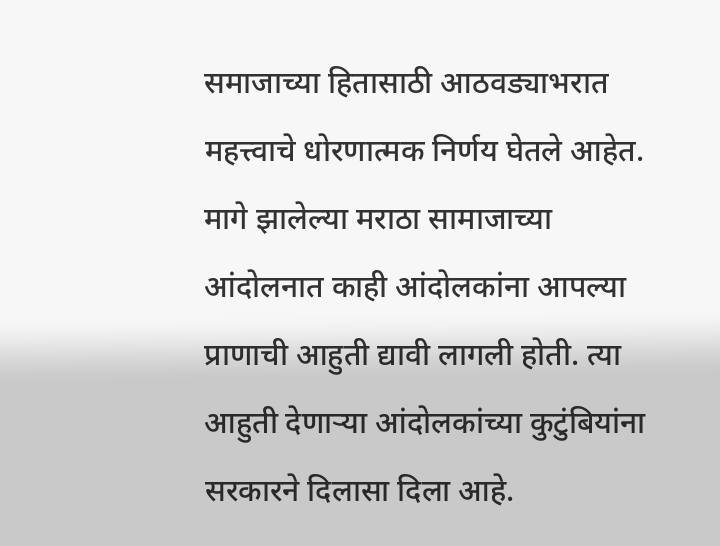समाजाच्या हितासाठी आठवड्याभरात महत्त्वाचे धोरणात्मक निर्णय घेतले आहेत. मागे झालेल्या मराठा सामाजाच्या आंदोलनात काही आंदोलकांना आपल्या प्राणाची आहुती द्यावी लागली होती. त्या आहुती देणाऱ्या आंदोलकांच्या कुटुंबियांना सरकारने दिलासा दिला आहे.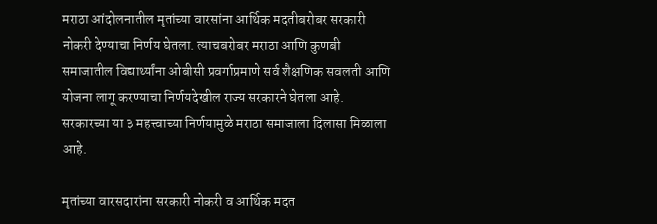मराठा आंदोलनातील मृतांच्या वारसांना आर्थिक मदतीबरोबर सरकारी नोकरी देण्याचा निर्णय घेतला. त्याचबरोबर मराठा आणि कुणबी समाजातील विद्यार्थ्यांना ओबीसी प्रवर्गाप्रमाणे सर्व शैक्षणिक सवलती आणि योजना लागू करण्याचा निर्णयदेखील राज्य सरकारने घेतला आहे. सरकारच्या या ३ महत्त्वाच्या निर्णयामुळे मराठा समाजाला दिलासा मिळाला आहे.

मृतांच्या वारसदारांना सरकारी नोकरी व आर्थिक मदत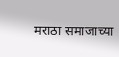मराठा समाजाच्या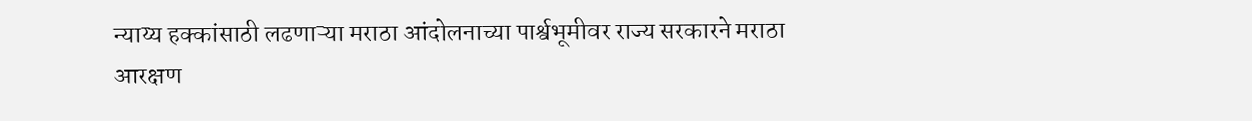न्याय्य हक्कांसाठी लढणाऱ्या मराठा आंदोलनाच्या पार्श्वभूमीवर राज्य सरकारने मराठा आरक्षण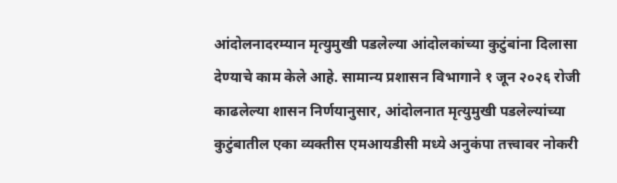आंदोलनादरम्यान मृत्युमुखी पडलेल्या आंदोलकांच्या कुटुंबांना दिलासा देण्याचे काम केले आहे. सामान्य प्रशासन विभागाने १ जून २०२६ रोजी काढलेल्या शासन निर्णयानुसार, आंदोलनात मृत्युमुखी पडलेल्यांच्या कुटुंबातील एका व्यक्तीस एमआयडीसी मध्ये अनुकंपा तत्त्वावर नोकरी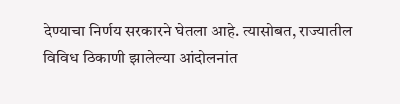देण्याचा निर्णय सरकारने घेतला आहे. त्यासोबत, राज्यातील विविध ठिकाणी झालेल्या आंदोलनांत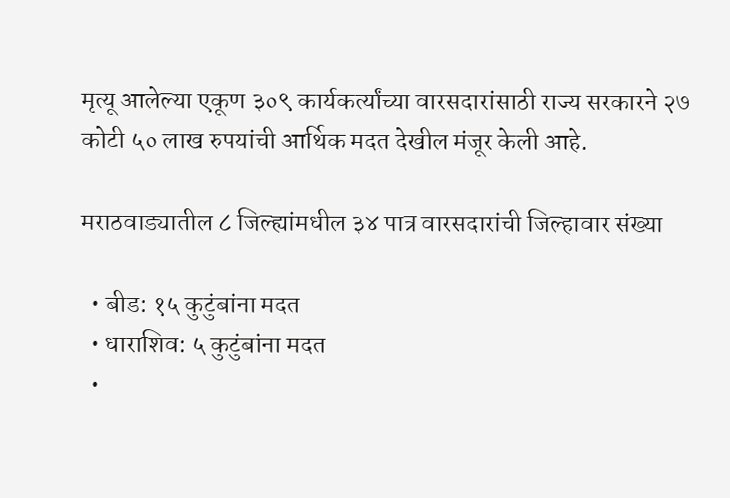मृत्यू आलेल्या एकूण ३०९ कार्यकर्त्यांच्या वारसदारांसाठी राज्य सरकारने २७ कोटी ५० लाख रुपयांची आर्थिक मदत देखील मंजूर केली आहे.

मराठवाड्यातील ८ जिल्ह्यांमधील ३४ पात्र वारसदारांची जिल्हावार संख्या

  • बीड: १५ कुटुंबांना मदत
  • धाराशिव: ५ कुटुंबांना मदत
  •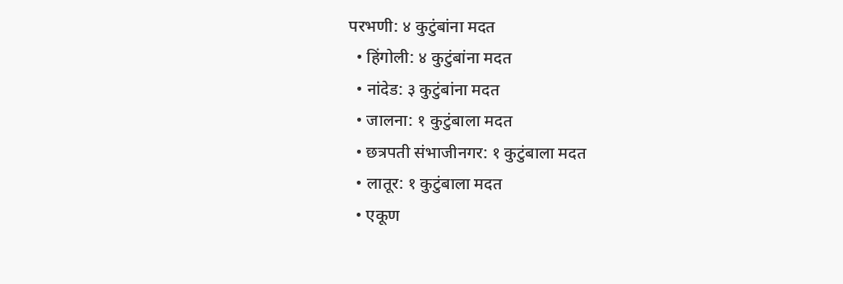परभणी: ४ कुटुंबांना मदत
  • हिंगोली: ४ कुटुंबांना मदत
  • नांदेड: ३ कुटुंबांना मदत
  • जालना: १ कुटुंबाला मदत
  • छत्रपती संभाजीनगर: १ कुटुंबाला मदत
  • लातूर: १ कुटुंबाला मदत
  • एकूण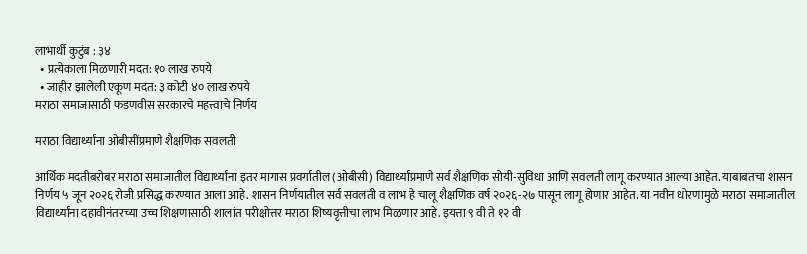लाभार्थी कुटुंब : ३४
  • प्रत्येकाला मिळणारी मदत: १० लाख रुपये
  • जाहीर झालेली एकूण मदत: ३ कोटी ४० लाख रुपये
मराठा समाजासाठी फडणवीस सरकारचे महत्त्वाचे निर्णय

मराठा विद्यार्थ्यांना ओबीसींप्रमाणे शैक्षणिक सवलती

आर्थिक मदतीबरोबर मराठा समाजातील विद्यार्थ्यांना इतर मागास प्रवर्गातील (ओबीसी) विद्यार्थ्यांप्रमाणे सर्व शैक्षणिक सोयी-सुविधा आणि सवलती लागू करण्यात आल्या आहेत. याबाबतचा शासन निर्णय ५ जून २०२६ रोजी प्रसिद्ध करण्यात आला आहे. शासन निर्णयातील सर्व सवलती व लाभ हे चालू शैक्षणिक वर्ष २०२६-२७ पासून लागू होणार आहेत. या नवीन धोरणामुळे मराठा समाजातील विद्यार्थ्यांना दहावीनंतरच्या उच्च शिक्षणासाठी शालांत परीक्षोत्तर मराठा शिष्यवृत्तीचा लाभ मिळणार आहे. इयत्ता ९ वी ते १२ वी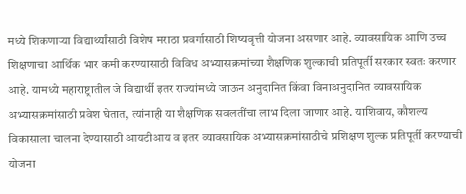मध्ये शिकणाऱ्या विद्यार्थ्यांसाठी विशेष मराठा प्रवर्गासाठी शिष्यवृत्ती योजना असणार आहे. व्यावसायिक आणि उच्च शिक्षणाचा आर्थिक भार कमी करण्यासाठी विविध अभ्यासक्रमांच्या शैक्षणिक शुल्काची प्रतिपूर्ती सरकार स्वतः करणार आहे. यामध्ये महाराष्ट्रातील जे विद्यार्थी इतर राज्यांमध्ये जाऊन अनुदानित किंवा विनाअनुदानित व्यावसायिक अभ्यासक्रमांसाठी प्रवेश घेतात, त्यांनाही या शैक्षणिक सवलतींचा लाभ दिला जाणार आहे. याशिवाय, कौशल्य विकासाला चालना देण्यासाठी आयटीआय व इतर व्यावसायिक अभ्यासक्रमांसाठीचे प्रशिक्षण शुल्क प्रतिपूर्ती करण्याची योजना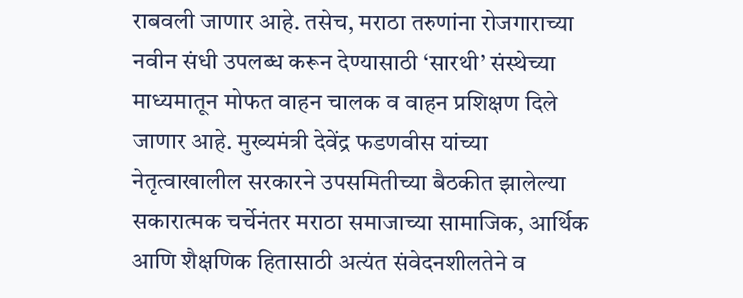राबवली जाणार आहे. तसेच, मराठा तरुणांना रोजगाराच्या नवीन संधी उपलब्ध करून देण्यासाठी ‘सारथी’ संस्थेच्या माध्यमातून मोफत वाहन चालक व वाहन प्रशिक्षण दिले जाणार आहे. मुख्यमंत्री देवेंद्र फडणवीस यांच्या नेतृत्वाखालील सरकारने उपसमितीच्या बैठकीत झालेल्या सकारात्मक चर्चेनंतर मराठा समाजाच्या सामाजिक, आर्थिक आणि शैक्षणिक हितासाठी अत्यंत संवेदनशीलतेने व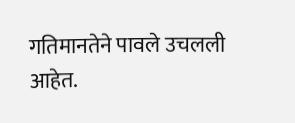गतिमानतेने पावले उचलली आहेत.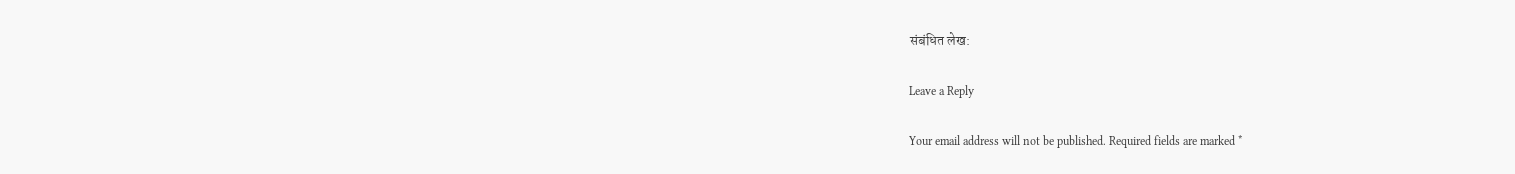संबंधित लेख:

Leave a Reply

Your email address will not be published. Required fields are marked *